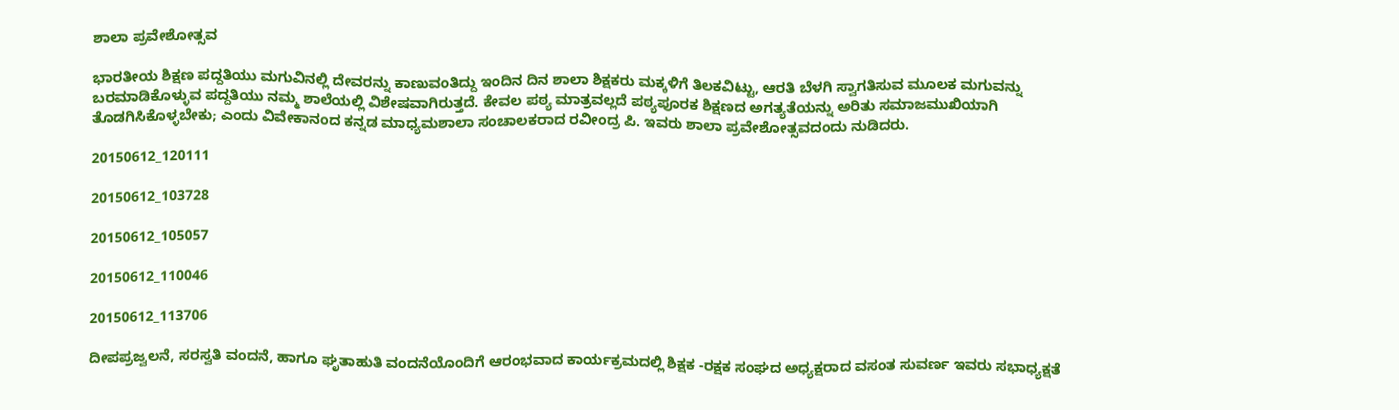ಶಾಲಾ ಪ್ರವೇಶೋತ್ಸವ

ಭಾರತೀಯ ಶಿಕ್ಷಣ ಪದ್ದತಿಯು ಮಗುವಿನಲ್ಲಿ ದೇವರನ್ನು ಕಾಣುವಂತಿದ್ದು ಇಂದಿನ ದಿನ ಶಾಲಾ ಶಿಕ್ಷಕರು ಮಕ್ಕಳಿಗೆ ತಿಲಕವಿಟ್ಟು, ಆರತಿ ಬೆಳಗಿ ಸ್ವಾಗತಿಸುವ ಮೂಲಕ ಮಗುವನ್ನು ಬರಮಾಡಿಕೊಳ್ಳುವ ಪದ್ದತಿಯು ನಮ್ಮ ಶಾಲೆಯಲ್ಲಿ ವಿಶೇಷವಾಗಿರುತ್ತದೆ. ಕೇವಲ ಪಠ್ಯ ಮಾತ್ರವಲ್ಲದೆ ಪಠ್ಯಪೂರಕ ಶಿಕ್ಷಣದ ಅಗತ್ಯತೆಯನ್ನು ಅರಿತು ಸಮಾಜಮುಖಿಯಾಗಿ ತೊಡಗಿಸಿಕೊಳ್ಳಬೇಕು; ಎಂದು ವಿವೇಕಾನಂದ ಕನ್ನಡ ಮಾಧ್ಯಮಶಾಲಾ ಸಂಚಾಲಕರಾದ ರವೀಂದ್ರ ಪಿ. ಇವರು ಶಾಲಾ ಪ್ರವೇಶೋತ್ಸವದಂದು ನುಡಿದರು.

20150612_120111

20150612_103728

20150612_105057

20150612_110046

20150612_113706

ದೀಪಪ್ರಜ್ವಲನೆ, ಸರಸ್ವತಿ ವಂದನೆ, ಹಾಗೂ ಘೃತಾಹುತಿ ವಂದನೆಯೊಂದಿಗೆ ಆರಂಭವಾದ ಕಾರ್ಯಕ್ರಮದಲ್ಲಿ ಶಿಕ್ಷಕ -ರಕ್ಷಕ ಸಂಘದ ಅಧ್ಯಕ್ಷರಾದ ವಸಂತ ಸುವರ್ಣ ಇವರು ಸಭಾಧ್ಯಕ್ಷತೆ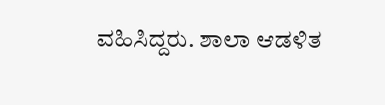ವಹಿಸಿದ್ದರು. ಶಾಲಾ ಆಡಳಿತ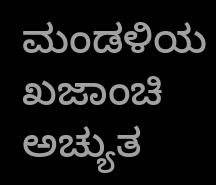ಮಂಡಳಿಯ ಖಜಾಂಚಿ ಅಚ್ಯುತ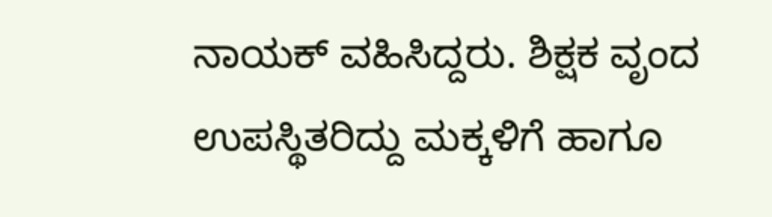ನಾಯಕ್ ವಹಿಸಿದ್ದರು. ಶಿಕ್ಷಕ ವೃಂದ ಉಪಸ್ಥಿತರಿದ್ದು ಮಕ್ಕಳಿಗೆ ಹಾಗೂ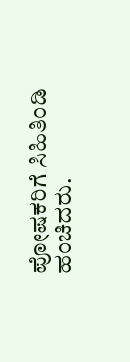ಪೋಷಕರಿಗೆ ಸಿಹಿತಿಂಡಿ ಹಂಚಿದರು.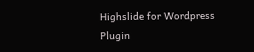Highslide for Wordpress Plugin